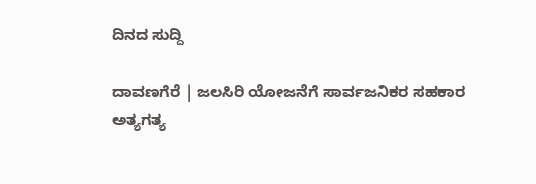ದಿನದ ಸುದ್ದಿ

ದಾವಣಗೆರೆ | ಜಲಸಿರಿ ಯೋಜನೆಗೆ ಸಾರ್ವಜನಿಕರ ಸಹಕಾರ ಅತ್ಯಗತ್ಯ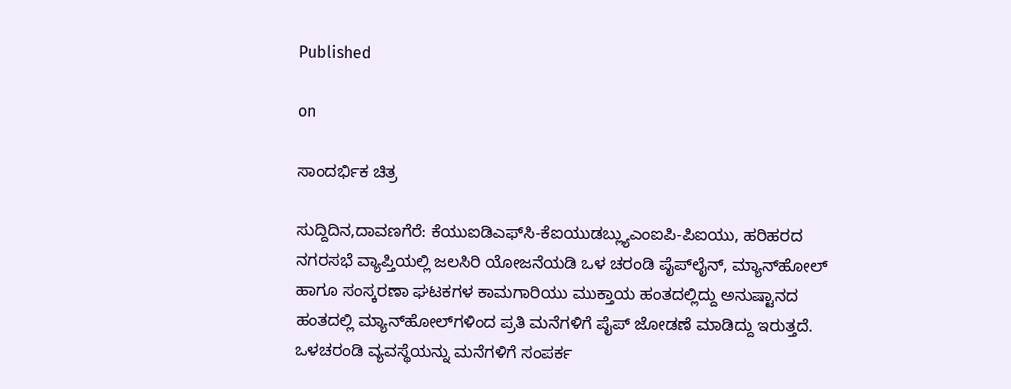Published

on

ಸಾಂದರ್ಭಿಕ ಚಿತ್ರ

ಸುದ್ದಿದಿನ,ದಾವಣಗೆರೆ: ಕೆಯುಐಡಿಎಫ್‍ಸಿ-ಕೆಐಯುಡಬ್ಲ್ಯುಎಂಐಪಿ-ಪಿಐಯು, ಹರಿಹರದ ನಗರಸಭೆ ವ್ಯಾಪ್ತಿಯಲ್ಲಿ ಜಲಸಿರಿ ಯೋಜನೆಯಡಿ ಒಳ ಚರಂಡಿ ಪೈಪ್‍ಲೈನ್, ಮ್ಯಾನ್‍ಹೋಲ್ ಹಾಗೂ ಸಂಸ್ಕರಣಾ ಘಟಕಗಳ ಕಾಮಗಾರಿಯು ಮುಕ್ತಾಯ ಹಂತದಲ್ಲಿದ್ದು ಅನುಷ್ಟಾನದ ಹಂತದಲ್ಲಿ ಮ್ಯಾನ್‍ಹೋಲ್‍ಗಳಿಂದ ಪ್ರತಿ ಮನೆಗಳಿಗೆ ಪೈಪ್ ಜೋಡಣೆ ಮಾಡಿದ್ದು ಇರುತ್ತದೆ. ಒಳಚರಂಡಿ ವ್ಯವಸ್ಥೆಯನ್ನು ಮನೆಗಳಿಗೆ ಸಂಪರ್ಕ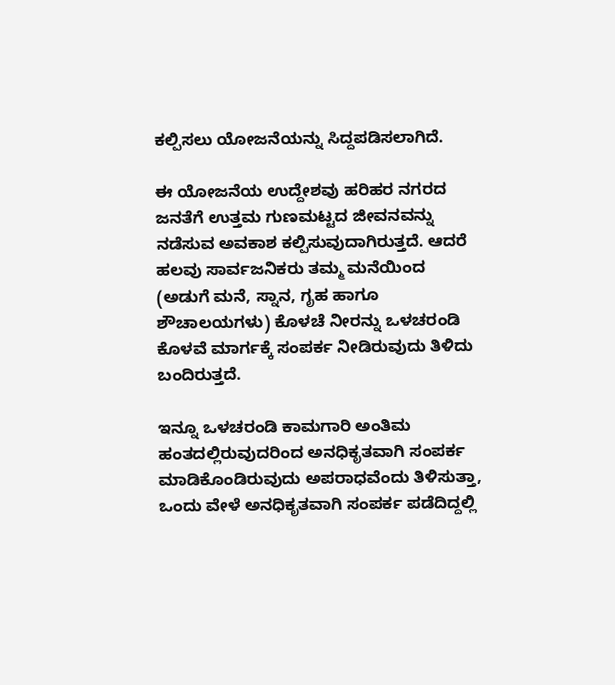ಕಲ್ಪಿಸಲು ಯೋಜನೆಯನ್ನು ಸಿದ್ದಪಡಿಸಲಾಗಿದೆ.

ಈ ಯೋಜನೆಯ ಉದ್ದೇಶವು ಹರಿಹರ ನಗರದ ಜನತೆಗೆ ಉತ್ತಮ ಗುಣಮಟ್ಟದ ಜೀವನವನ್ನು ನಡೆಸುವ ಅವಕಾಶ ಕಲ್ಪಿಸುವುದಾಗಿರುತ್ತದೆ. ಆದರೆ ಹಲವು ಸಾರ್ವಜನಿಕರು ತಮ್ಮ ಮನೆಯಿಂದ (ಅಡುಗೆ ಮನೆ, ಸ್ನಾನ, ಗೃಹ ಹಾಗೂ ಶೌಚಾಲಯಗಳು) ಕೊಳಚೆ ನೀರನ್ನು ಒಳಚರಂಡಿ ಕೊಳವೆ ಮಾರ್ಗಕ್ಕೆ ಸಂಪರ್ಕ ನೀಡಿರುವುದು ತಿಳಿದು ಬಂದಿರುತ್ತದೆ.

ಇನ್ನೂ ಒಳಚರಂಡಿ ಕಾಮಗಾರಿ ಅಂತಿಮ ಹಂತದಲ್ಲಿರುವುದರಿಂದ ಅನಧಿಕೃತವಾಗಿ ಸಂಪರ್ಕ ಮಾಡಿಕೊಂಡಿರುವುದು ಅಪರಾಧವೆಂದು ತಿಳಿಸುತ್ತಾ, ಒಂದು ವೇಳೆ ಅನಧಿಕೃತವಾಗಿ ಸಂಪರ್ಕ ಪಡೆದಿದ್ದಲ್ಲಿ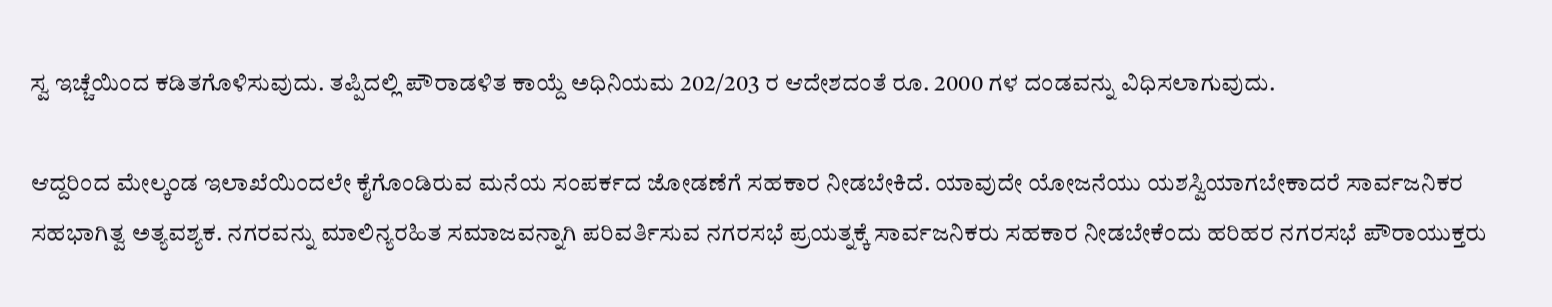ಸ್ವ ಇಚ್ಚೆಯಿಂದ ಕಡಿತಗೊಳಿಸುವುದು. ತಪ್ಪಿದಲ್ಲಿ ಪೌರಾಡಳಿತ ಕಾಯ್ದೆ ಅಧಿನಿಯಮ 202/203 ರ ಆದೇಶದಂತೆ ರೂ. 2000 ಗಳ ದಂಡವನ್ನು ವಿಧಿಸಲಾಗುವುದು.

ಆದ್ದರಿಂದ ಮೇಲ್ಕಂಡ ಇಲಾಖೆಯಿಂದಲೇ ಕೈಗೊಂಡಿರುವ ಮನೆಯ ಸಂಪರ್ಕದ ಜೋಡಣೆಗೆ ಸಹಕಾರ ನೀಡಬೇಕಿದೆ. ಯಾವುದೇ ಯೋಜನೆಯು ಯಶಸ್ವಿಯಾಗಬೇಕಾದರೆ ಸಾರ್ವಜನಿಕರ ಸಹಭಾಗಿತ್ವ ಅತ್ಯವಶ್ಯಕ. ನಗರವನ್ನು ಮಾಲಿನ್ಯರಹಿತ ಸಮಾಜವನ್ನಾಗಿ ಪರಿವರ್ತಿಸುವ ನಗರಸಭೆ ಪ್ರಯತ್ನಕ್ಕೆ ಸಾರ್ವಜನಿಕರು ಸಹಕಾರ ನೀಡಬೇಕೆಂದು ಹರಿಹರ ನಗರಸಭೆ ಪೌರಾಯುಕ್ತರು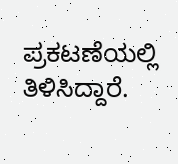ಪ್ರಕಟಣೆಯಲ್ಲಿ ತಿಳಿಸಿದ್ದಾರೆ.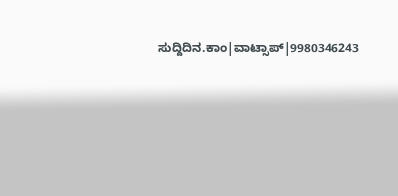ಸುದ್ದಿದಿನ.ಕಾಂ|ವಾಟ್ಸಾಪ್|9980346243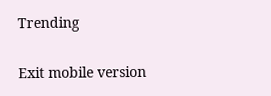Trending

Exit mobile version